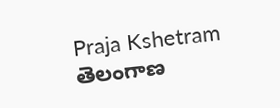Praja Kshetram
తెలంగాణ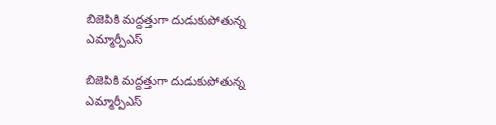బిజెపికి మద్దత్తుగా దుడుకుపోతున్న ఎమ్మార్పీఎస్

బిజెపికి మద్దత్తుగా దుడుకుపోతున్న ఎమ్మార్పీఎస్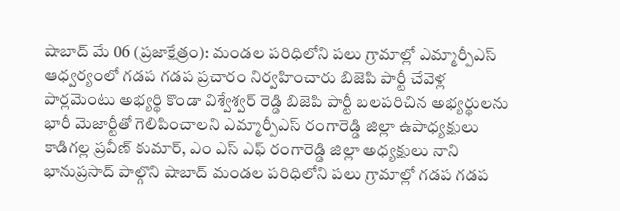షాబాద్ మే 06 (ప్రజాక్షేత్రం): మండల పరిధిలోని పలు గ్రామాల్లో ఎమ్మార్పీఎస్ ఆధ్వర్యంలో గడప గడప ప్రచారం నిర్వహించారు బిజెపి పార్టీ చేవెళ్ల పార్లమెంటు అభ్యర్థి కొండా విశ్వేశ్వర్ రెడ్డి బిజెపి పార్టీ బలపరిచిన అభ్యర్థులను భారీ మెజార్టీతో గెలిపించాలని ఎమ్మార్పీఎస్ రంగారెడ్డి జిల్లా ఉపాధ్యక్షులు కాడిగల్ల ప్రవీణ్ కుమార్, ఎం ఎస్ ఎఫ్ రంగారెడ్డి జిల్లా అధ్యక్షులు నాని భానుప్రసాద్ పాల్గొని షాబాద్ మండల పరిధిలోని పలు గ్రామాల్లో గడప గడప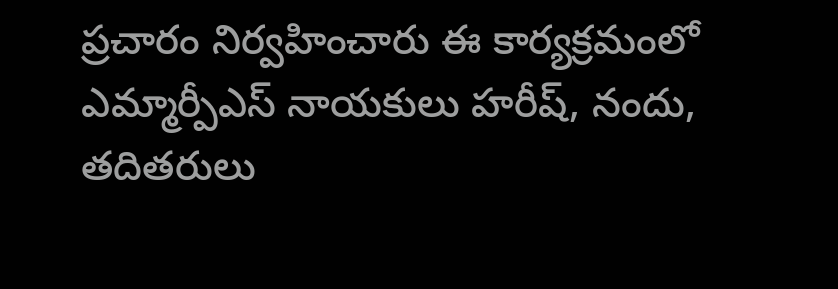ప్రచారం నిర్వహించారు ఈ కార్యక్రమంలో ఎమ్మార్పీఎస్ నాయకులు హరీష్, నందు, తదితరులు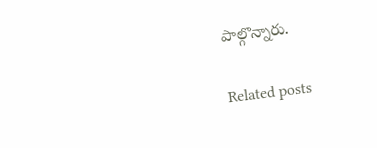పాల్గొన్నారు.

Related posts